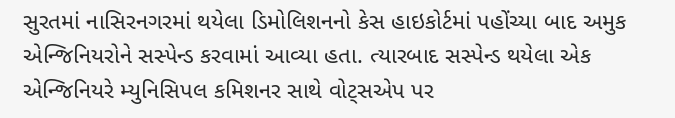સુરતમાં નાસિરનગરમાં થયેલા ડિમોલિશનનો કેસ હાઇકોર્ટમાં પહોંચ્યા બાદ અમુક એન્જિનિયરોને સસ્પેન્ડ કરવામાં આવ્યા હતા. ત્યારબાદ સસ્પેન્ડ થયેલા એક એન્જિનિયરે મ્યુનિસિપલ કમિશનર સાથે વોટ્સએપ પર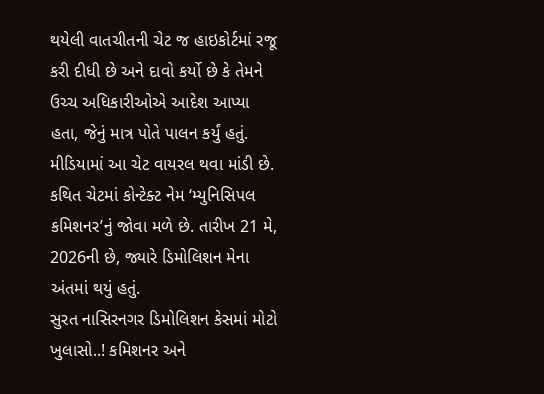થયેલી વાતચીતની ચેટ જ હાઇકોર્ટમાં રજૂ કરી દીધી છે અને દાવો કર્યો છે કે તેમને ઉચ્ચ અધિકારીઓએ આદેશ આપ્યા હતા, જેનું માત્ર પોતે પાલન કર્યું હતું.
મીડિયામાં આ ચેટ વાયરલ થવા માંડી છે. કથિત ચેટમાં કોન્ટેક્ટ નેમ ‘મ્યુનિસિપલ કમિશનર’નું જોવા મળે છે. તારીખ 21 મે, 2026ની છે, જ્યારે ડિમોલિશન મેના અંતમાં થયું હતું.
સુરત નાસિરનગર ડિમોલિશન કેસમાં મોટો ખુલાસો..! કમિશનર અને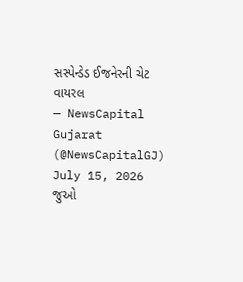સસ્પેન્ડેડ ઈજનેરની ચેટ વાયરલ
— NewsCapital Gujarat (@NewsCapitalGJ) July 15, 2026
જુઓ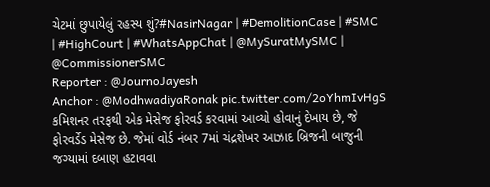ચેટમાં છુપાયેલું રહસ્ય શું?#NasirNagar | #DemolitionCase | #SMC | #HighCourt | #WhatsAppChat | @MySuratMySMC | @CommissionerSMC
Reporter : @JournoJayesh
Anchor : @ModhwadiyaRonak pic.twitter.com/2oYhmIvHgS
કમિશનર તરફથી એક મેસેજ ફોરવર્ડ કરવામાં આવ્યો હોવાનું દેખાય છે, જે ફોરવર્ડેડ મેસેજ છે. જેમાં વોર્ડ નંબર 7માં ચંદ્રશેખર આઝાદ બ્રિજની બાજુની જગ્યામાં દબાણ હટાવવા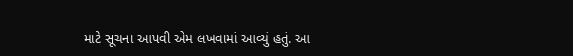માટે સૂચના આપવી એમ લખવામાં આવ્યું હતું. આ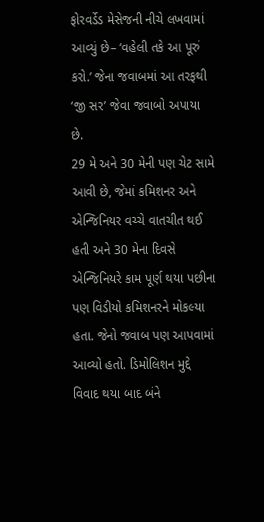ફોરવર્ડેડ મેસેજની નીચે લખવામાં આવ્યું છે– ‘વહેલી તકે આ પૂરું કરો.’ જેના જવાબમાં આ તરફથી ‘જી સર’ જેવા જવાબો અપાયા છે.
29 મે અને 30 મેની પણ ચેટ સામે આવી છે, જેમાં કમિશનર અને એન્જિનિયર વચ્ચે વાતચીત થઈ હતી અને 30 મેના દિવસે એન્જિનિયરે કામ પૂર્ણ થયા પછીના પણ વિડીયો કમિશનરને મોકલ્યા હતા. જેનો જવાબ પણ આપવામાં આવ્યો હતો. ડિમોલિશન મુદ્દે વિવાદ થયા બાદ બંને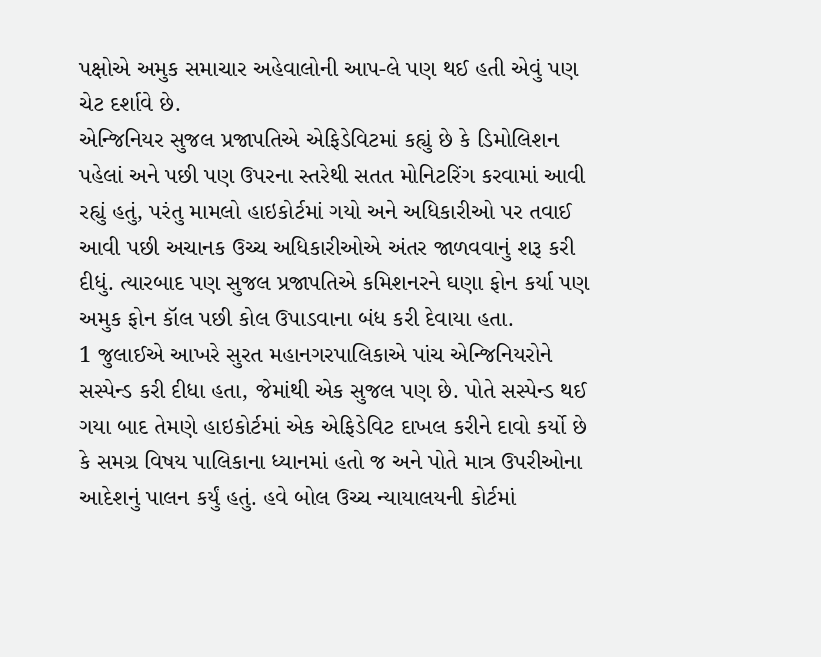પક્ષોએ અમુક સમાચાર અહેવાલોની આપ-લે પણ થઈ હતી એવું પણ ચેટ દર્શાવે છે.
એન્જિનિયર સુજલ પ્રજાપતિએ એફિડેવિટમાં કહ્યું છે કે ડિમોલિશન પહેલાં અને પછી પણ ઉપરના સ્તરેથી સતત મોનિટરિંગ કરવામાં આવી રહ્યું હતું, પરંતુ મામલો હાઇકોર્ટમાં ગયો અને અધિકારીઓ પર તવાઈ આવી પછી અચાનક ઉચ્ચ અધિકારીઓએ અંતર જાળવવાનું શરૂ કરી દીધું. ત્યારબાદ પણ સુજલ પ્રજાપતિએ કમિશનરને ઘણા ફોન કર્યા પણ અમુક ફોન કૉલ પછી કોલ ઉપાડવાના બંધ કરી દેવાયા હતા.
1 જુલાઈએ આખરે સુરત મહાનગરપાલિકાએ પાંચ એન્જિનિયરોને સસ્પેન્ડ કરી દીધા હતા, જેમાંથી એક સુજલ પણ છે. પોતે સસ્પેન્ડ થઈ ગયા બાદ તેમણે હાઇકોર્ટમાં એક એફિડેવિટ દાખલ કરીને દાવો કર્યો છે કે સમગ્ર વિષય પાલિકાના ધ્યાનમાં હતો જ અને પોતે માત્ર ઉપરીઓના આદેશનું પાલન કર્યું હતું. હવે બોલ ઉચ્ચ ન્યાયાલયની કોર્ટમાં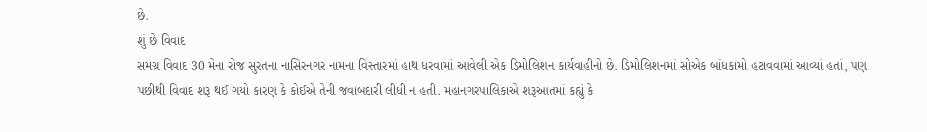છે.
શું છે વિવાદ
સમગ્ર વિવાદ 30 મેના રોજ સુરતના નાસિરનગર નામના વિસ્તારમાં હાથ ધરવામાં આવેલી એક ડિમોલિશન કાર્યવાહીનો છે. ડિમોલિશનમાં સોએક બાંધકામો હટાવવામાં આવ્યાં હતાં, પણ પછીથી વિવાદ શરૂ થઈ ગયો કારણ કે કોઈએ તેની જવાબદારી લીધી ન હતી. મહાનગરપાલિકાએ શરૂઆતમાં કહ્યું કે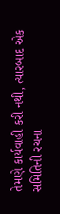તેમણે કાર્યવાહી કરી નથી, ત્યારબાદ એક સમિતિની રચના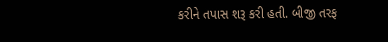કરીને તપાસ શરૂ કરી હતી. બીજી તરફ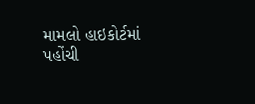મામલો હાઇકોર્ટમાં પહોંચી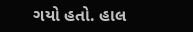ગયો હતો. હાલ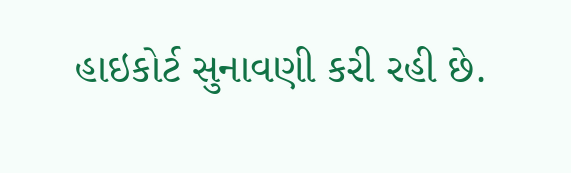હાઇકોર્ટ સુનાવણી કરી રહી છે.